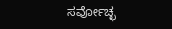ಸರ್ವೋಚ್ಛ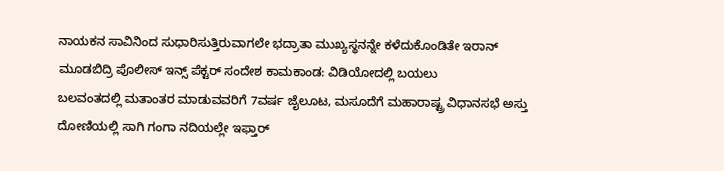ನಾಯಕನ ಸಾವಿನಿಂದ ಸುಧಾರಿಸುತ್ತಿರುವಾಗಲೇ ಭದ್ರಾತಾ ಮುಖ್ಯಸ್ಥನನ್ನೇ ಕಳೆದುಕೊಂಡಿತೇ ಇರಾನ್
ಮೂಡಬಿದ್ರಿ ಪೊಲೀಸ್ ಇನ್ಸ್ ಪೆಕ್ಟರ್ ಸಂದೇಶ ಕಾಮಕಾಂಡ: ವಿಡಿಯೋದಲ್ಲಿ ಬಯಲು
ಬಲವಂತದಲ್ಲಿ ಮತಾಂತರ ಮಾಡುವವರಿಗೆ 7ವರ್ಷ ಜೈಲೂಟ, ಮಸೂದೆಗೆ ಮಹಾರಾಷ್ಟ್ರ ವಿಧಾನಸಭೆ ಅಸ್ತು
ದೋಣಿಯಲ್ಲಿ ಸಾಗಿ ಗಂಗಾ ನದಿಯಲ್ಲೇ ಇಫ್ತಾರ್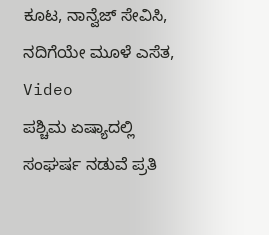ಕೂಟ, ನಾನ್ವೆಜ್ ಸೇವಿಸಿ, ನದಿಗೆಯೇ ಮೂಳೆ ಎಸೆತ, Video
ಪಶ್ಚಿಮ ಏಷ್ಯಾದಲ್ಲಿ ಸಂಘರ್ಷ ನಡುವೆ ಪ್ರತಿ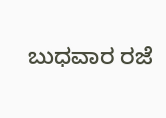ಬುಧವಾರ ರಜೆ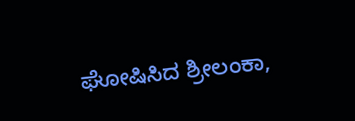ಘೋಷಿಸಿದ ಶ್ರೀಲಂಕಾ,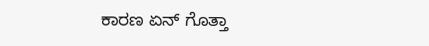ಕಾರಣ ಏನ್ ಗೊತ್ತಾ